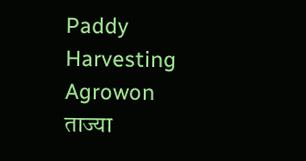Paddy Harvesting Agrowon
ताज्या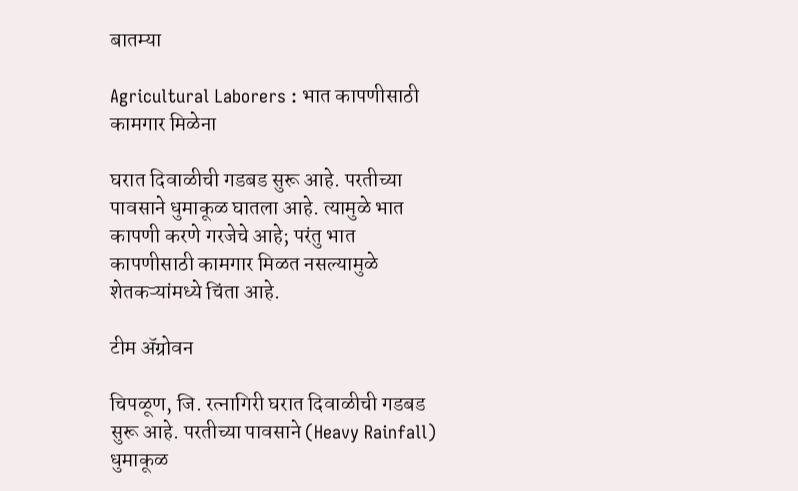बातम्या

Agricultural Laborers : भात कापणीसाठी कामगार मिळेना

घरात दिवाळीची गडबड सुरू आहे. परतीच्या पावसाने धुमाकूळ घातला आहे. त्यामुळे भात कापणी करणे गरजेचे आहे; परंतु भात कापणीसाठी कामगार मिळत नसल्यामुळे शेतकऱ्यांमध्ये चिंता आहे.

टीम ॲग्रोवन

चिपळूण, जि. रत्नागिरी घरात दिवाळीची गडबड सुरू आहे. परतीच्या पावसाने (Heavy Rainfall) धुमाकूळ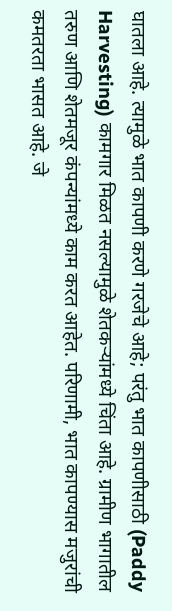घातला आहे. त्यामुळे भात कापणी करणे गरजेचे आहे; परंतु भात कापणीसाठी (Paddy Harvesting) कामगार मिळत नसल्यामुळे शेतकऱ्यांमध्ये चिंता आहे. ग्रामीण भागातील तरुण आणि शेतमजूर कंपन्यांमध्ये काम करत आहेत. परिणामी, भात कापण्यास मजुरांची कमतरता भासत आहे. जे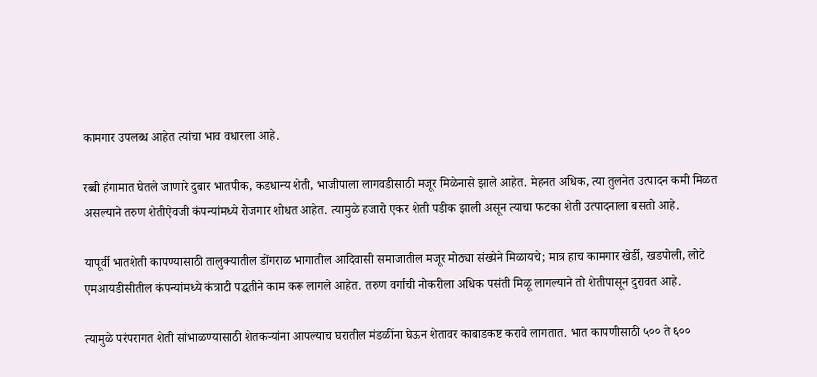कामगार उपलब्ध आहेत त्यांचा भाव वधारला आहे.

रब्बी हंगामात घेतले जाणारे दुबार भातपीक, कडधान्य शेती, भाजीपाला लागवडीसाठी मजूर मिळेनासे झाले आहेत. मेहनत अधिक, त्या तुलनेत उत्पादन कमी मिळत असल्याने तरुण शेतीऐवजी कंपन्यांमध्ये रोजगार शोधत आहेत. त्यामुळे हजारो एकर शेती पडीक झाली असून त्याचा फटका शेती उत्पादनाला बसतो आहे.

यापूर्वी भातशेती कापण्यासाठी तालुक्यातील डोंगराळ भागातील आदिवासी समाजातील मजूर मोठ्या संख्येने मिळायचे; मात्र हाच कामगार खेर्डी, खडपोली, लोटे एमआयडीसीतील कंपन्यांमध्ये कंत्राटी पद्धतीने काम करू लागले आहेत. तरुण वर्गाची नोकरीला अधिक पसंती मिळू लागल्याने तो शेतीपासून दुरावत आहे.

त्यामुळे परंपरागत शेती सांभाळण्यासाठी शेतकऱ्यांना आपल्याच घरातील मंडळींना घेऊन शेतावर काबाडकष्ट करावे लागतात. भात कापणीसाठी ५०० ते ६००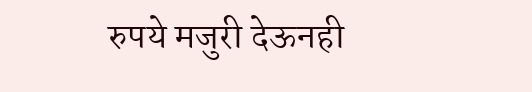रुपये मजुरी देऊनही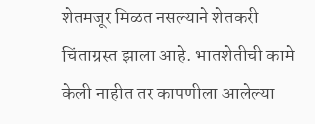शेतमजूर मिळत नसल्याने शेतकरी चिंताग्रस्त झाला आहे. भातशेतीची कामे केली नाहीत तर कापणीला आलेल्या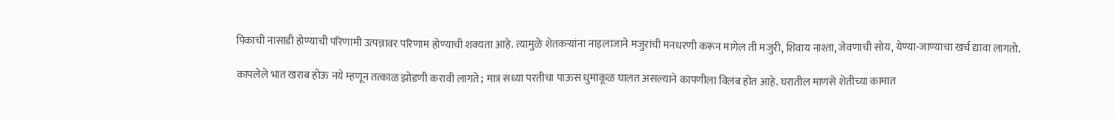पिकाची नासाडी होण्याची परिणामी उत्पन्नावर परिणाम होण्याची शक्यता आहे. त्यामुळे शेतकऱ्यांना नाइलाजाने मजुरांची मनधरणी करून मागेल ती मजुरी, शिवाय नाश्ता, जेवणाची सोय, येण्या-जाण्याचा खर्च द्यावा लागतो.

कापलेले भात खराब होऊ नये म्हणून तत्काळ झोडणी करावी लागते; मात्र सध्या परतीचा पाऊस धुमाकूळ घालत असल्याने कापणीला विलंब होत आहे. घरातील माणसे शेतीच्या कामात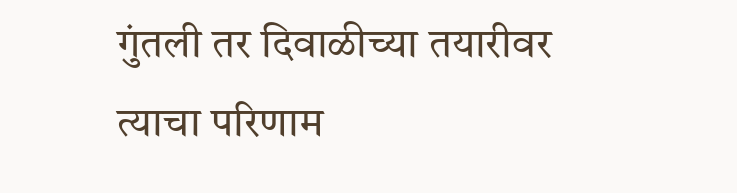गुंतली तर दिवाळीच्या तयारीवर त्याचा परिणाम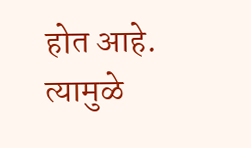होत आहे. त्यामुळे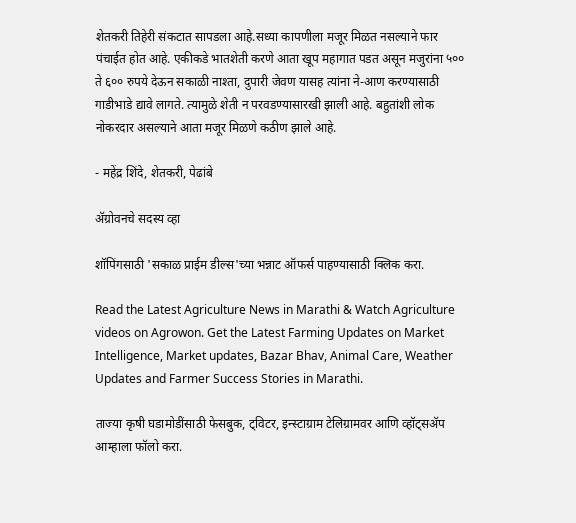शेतकरी तिहेरी संकटात सापडला आहे.सध्या कापणीला मजूर मिळत नसल्याने फार पंचाईत होत आहे. एकीकडे भातशेती करणे आता खूप महागात पडत असून मजुरांना ५०० ते ६०० रुपये देऊन सकाळी नाश्ता, दुपारी जेवण यासह त्यांना ने-आण करण्यासाठी गाडीभाडे द्यावे लागते. त्यामुळे शेती न परवडण्यासारखी झाली आहे. बहुतांशी लोक नोकरदार असल्याने आता मजूर मिळणे कठीण झाले आहे.

- महेंद्र शिंदे, शेतकरी, पेढांबे

ॲग्रोवनचे सदस्य व्हा

शॉपिंगसाठी 'सकाळ प्राईम डील्स'च्या भन्नाट ऑफर्स पाहण्यासाठी क्लिक करा.

Read the Latest Agriculture News in Marathi & Watch Agriculture videos on Agrowon. Get the Latest Farming Updates on Market Intelligence, Market updates, Bazar Bhav, Animal Care, Weather Updates and Farmer Success Stories in Marathi.

ताज्या कृषी घडामोडींसाठी फेसबुक, ट्विटर, इन्स्टाग्राम टेलिग्रामवर आणि व्हॉट्सॲप आम्हाला फॉलो करा.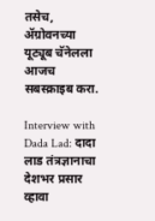तसेच, ॲग्रोवनच्या यूट्यूब चॅनेलला आजच सबस्क्राइब करा.

Interview with Dada Lad: दादा लाड तंत्रज्ञानाचा देशभर प्रसार व्हावा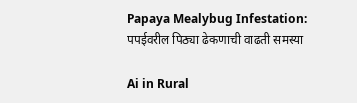Papaya Mealybug Infestation: पपईवरील पिठ्या ढेकणाची वाढती समस्या

Ai in Rural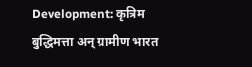Development: कृत्रिम बुद्धिमत्ता अन् ग्रामीण भारत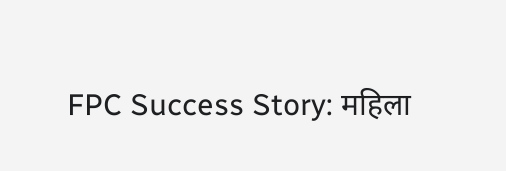FPC Success Story: महिला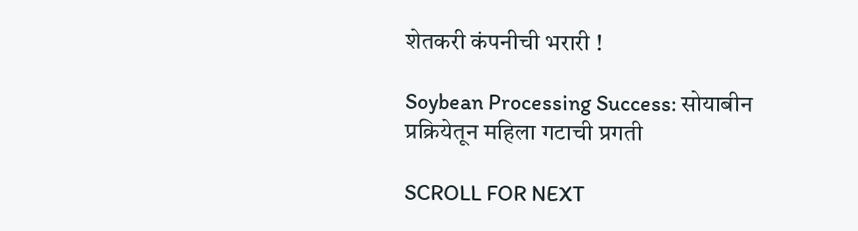शेतकरी कंपनीची भरारी !

Soybean Processing Success: सोयाबीन प्रक्रियेतून महिला गटाची प्रगती

SCROLL FOR NEXT